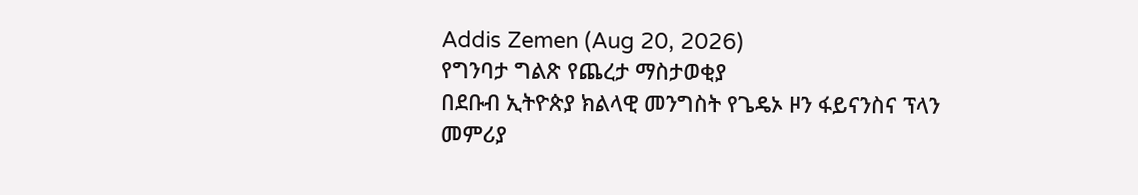Addis Zemen (Aug 20, 2026)
የግንባታ ግልጽ የጨረታ ማስታወቂያ
በደቡብ ኢትዮጵያ ክልላዊ መንግስት የጌዴኦ ዞን ፋይናንስና ፕላን መምሪያ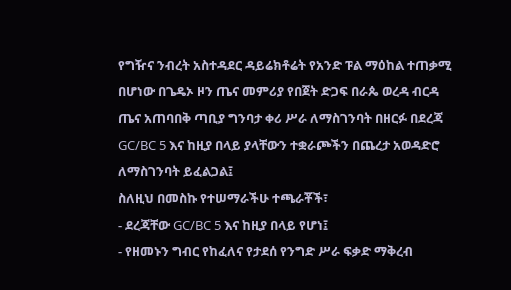የግዥና ንብረት አስተዳደር ዳይሬክቶሬት የአንድ ፑል ማዕከል ተጠቃሚ በሆነው በጌዴኦ ዞን ጤና መምሪያ የበጀት ድጋፍ በራጴ ወረዳ ብርዳ ጤና አጠባበቅ ጣቢያ ግንባታ ቀሪ ሥራ ለማስገንባት በዘርፉ በደረጃ GC/BC 5 እና ከዚያ በላይ ያላቸውን ተቋራጮችን በጨረታ አወዳድሮ ለማስገንባት ይፈልጋል፤
ስለዚህ በመስኩ የተሠማራችሁ ተጫራቾች፣
- ደረጃቸው GC/BC 5 እና ከዚያ በላይ የሆነ፤
- የዘመኑን ግብር የከፈለና የታደሰ የንግድ ሥራ ፍቃድ ማቅረብ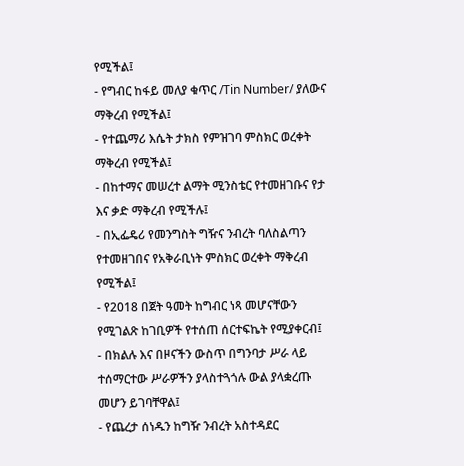የሚችል፤
- የግብር ከፋይ መለያ ቁጥር /Tin Number/ ያለውና ማቅረብ የሚችል፤
- የተጨማሪ እሴት ታክስ የምዝገባ ምስክር ወረቀት ማቅረብ የሚችል፤
- በከተማና መሠረተ ልማት ሚንስቴር የተመዘገቡና የታ እና ቃድ ማቅረብ የሚችሉ፤
- በኢፌዴሪ የመንግስት ግዥና ንብረት ባለስልጣን የተመዘገበና የአቅራቢነት ምስክር ወረቀት ማቅረብ የሚችል፤
- የ2018 በጀት ዓመት ከግብር ነጻ መሆናቸውን የሚገልጽ ከገቢዎች የተሰጠ ሰርተፍኬት የሚያቀርብ፤
- በክልሉ እና በዞናችን ውስጥ በግንባታ ሥራ ላይ ተሰማርተው ሥራዎችን ያላስተጓጎሉ ውል ያላቋረጡ መሆን ይገባቸዋል፤
- የጨረታ ሰነዱን ከግዥ ንብረት አስተዳደር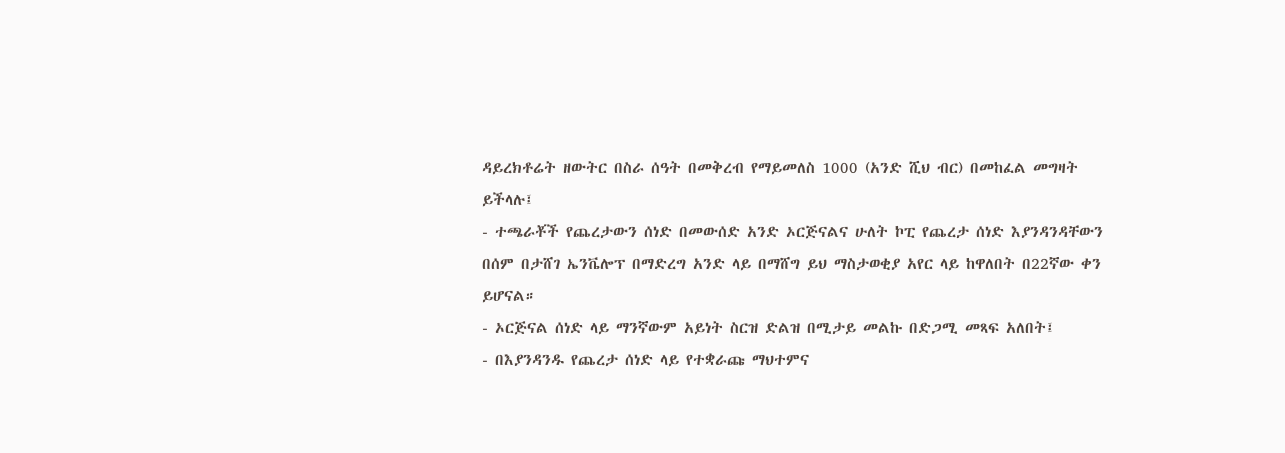ዳይረክቶሬት ዘውትር በስራ ሰዓት በመቅረብ የማይመለስ 1000 (አንድ ሺህ ብር) በመከፈል መግዛት ይችላሉ፤
- ተጫራቾች የጨረታውን ሰነድ በመውሰድ አንድ ኦርጅናልና ሁለት ኮፒ የጨረታ ሰነድ እያንዳንዳቸውን በሰም በታሸገ ኤንቬሎፕ በማድረግ አንድ ላይ በማሸግ ይህ ማስታወቂያ አየር ላይ ከዋለበት በ22ኛው ቀን ይሆናል።
- ኦርጅናል ሰነድ ላይ ማንኛውም አይነት ስርዝ ድልዝ በሚታይ መልኩ በድጋሚ መጻፍ አለበት፤
- በእያንዳንዱ የጨረታ ሰነድ ላይ የተቋራጩ ማህተምና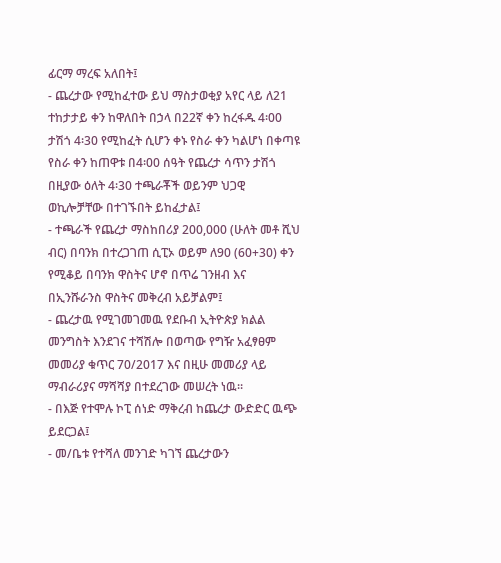ፊርማ ማረፍ አለበት፤
- ጨረታው የሚከፈተው ይህ ማስታወቂያ አየር ላይ ለ21 ተከታታይ ቀን ከዋለበት በኃላ በ22ኛ ቀን ከረፋዱ 4፡00 ታሽጎ 4፡30 የሚከፈት ሲሆን ቀኑ የስራ ቀን ካልሆነ በቀጣዩ የስራ ቀን ከጠዋቱ በ4፡00 ሰዓት የጨረታ ሳጥን ታሽጎ በዚያው ዕለት 4፡30 ተጫራቾች ወይንም ህጋዊ ወኪሎቻቸው በተገኙበት ይከፈታል፤
- ተጫራች የጨረታ ማስከበሪያ 200,000 (ሁለት መቶ ሺህ ብር) በባንክ በተረጋገጠ ሲፒኦ ወይም ለ90 (60+30) ቀን የሚቆይ በባንክ ዋስትና ሆኖ በጥሬ ገንዘብ እና በኢንሹራንስ ዋስትና መቅረብ አይቻልም፤
- ጨረታዉ የሚገመገመዉ የደቡብ ኢትዮጵያ ክልል መንግስት እንደገና ተሻሽሎ በወጣው የግዥ አፈፃፀም መመሪያ ቁጥር 70/2017 እና በዚሁ መመሪያ ላይ ማብራሪያና ማሻሻያ በተደረገው መሠረት ነዉ።
- በእጅ የተሞሉ ኮፒ ሰነድ ማቅረብ ከጨረታ ውድድር ዉጭ ይደርጋል፤
- መ/ቤቱ የተሻለ መንገድ ካገኘ ጨረታውን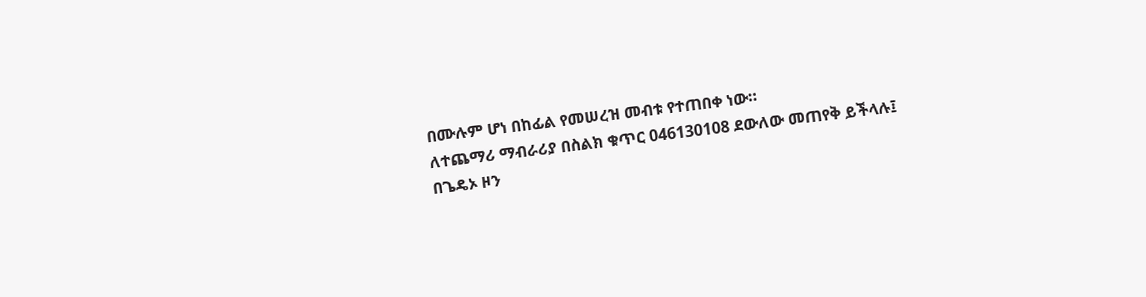በሙሉም ሆነ በከፊል የመሠረዝ መብቱ የተጠበቀ ነው።
ለተጨማሪ ማብራሪያ በስልክ ቁጥር 046130108 ደውለው መጠየቅ ይችላሉ፤
በጌዴኦ ዞን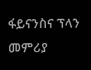ፋይናንስና ፕላን መምሪያ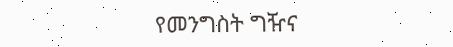የመንግስት ግዥና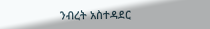ንብረት አስተዳደር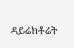ዳይሬክቶሬት